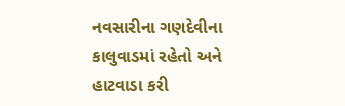નવસારીના ગણદેવીના કાલુવાડમાં રહેતો અને હાટવાડા કરી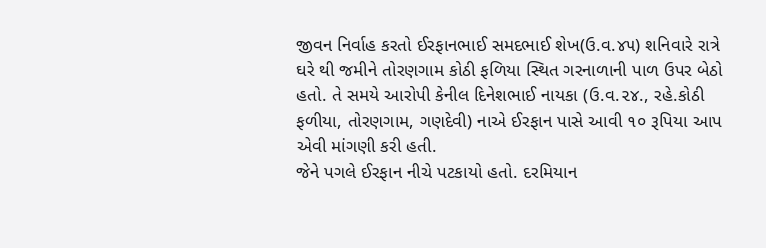જીવન નિર્વાહ કરતો ઈરફાનભાઈ સમદભાઈ શેખ(ઉ.વ.૪૫) શનિવારે રાત્રે ઘરે થી જમીને તોરણગામ કોઠી ફળિયા સ્થિત ગરનાળાની પાળ ઉપર બેઠો હતો. તે સમયે આરોપી કેનીલ દિનેશભાઈ નાયકા (ઉ.વ.૨૪., રહે.કોઠી ફળીયા, તોરણગામ, ગણદેવી) નાએ ઈરફાન પાસે આવી ૧૦ રૂપિયા આપ એવી માંગણી કરી હતી.
જેને પગલે ઈરફાન નીચે પટકાયો હતો. દરમિયાન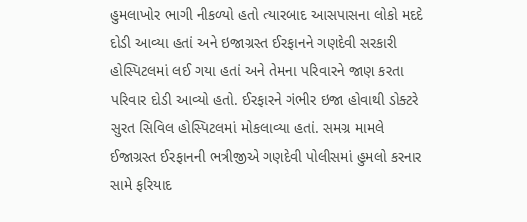હુમલાખોર ભાગી નીકળ્યો હતો ત્યારબાદ આસપાસના લોકો મદદે દોડી આવ્યા હતાં અને ઇજાગ્રસ્ત ઈરફાનને ગણદેવી સરકારી હોસ્પિટલમાં લઈ ગયા હતાં અને તેમના પરિવારને જાણ કરતા પરિવાર દોડી આવ્યો હતો. ઈરફારને ગંભીર ઇજા હોવાથી ડોક્ટરે સુરત સિવિલ હોસ્પિટલમાં મોકલાવ્યા હતાં. સમગ્ર મામલે ઈજાગ્રસ્ત ઈરફાનની ભત્રીજીએ ગણદેવી પોલીસમાં હુમલો કરનાર સામે ફરિયાદ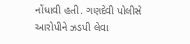નોંધાવી હતી. ગણદેવી પોલીસે આરોપીને ઝડપી લેવા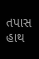તપાસ હાથ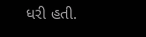ધરી હતી.